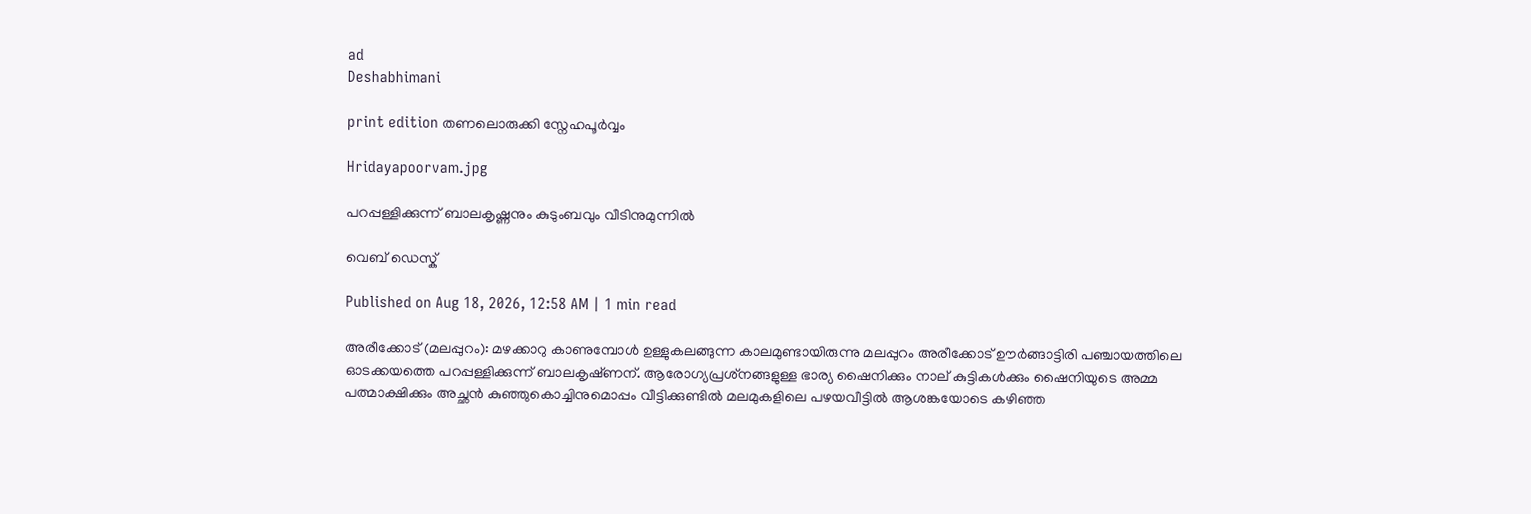ad
Deshabhimani

print edition തണലൊരുക്കി സ്നേഹപൂർവ്വം

Hridayapoorvam.jpg

പറപ്പള്ളിക്കുന്ന് ബാലകൃഷ്ണനും കുടുംബവും വീടിനുമുന്നിൽ

വെബ് ഡെസ്ക്

Published on Aug 18, 2026, 12:58 AM | 1 min read

അരീക്കോട് (മലപ്പുറം): മഴക്കാറു കാണുമ്പോൾ ഉള്ളുകലങ്ങുന്ന കാലമുണ്ടായിരുന്നു മലപ്പുറം അരീക്കോട് ഊർങ്ങാട്ടിരി പഞ്ചായത്തിലെ ഓടക്കയത്തെ പറപ്പള്ളിക്കുന്ന് ബാലകൃഷ്‌ണന്. ആരോഗ്യപ്രശ്‌നങ്ങളുള്ള ഭാര്യ ഷൈനിക്കും നാല്‌ കുട്ടികൾക്കും ഷൈനിയുടെ അമ്മ പത്മാക്ഷിക്കും അച്ഛൻ കുഞ്ഞുകൊച്ചിനുമൊപ്പം വീട്ടിക്കുണ്ടിൽ മലമുകളിലെ പഴയവീട്ടിൽ ആശങ്കയോടെ കഴിഞ്ഞ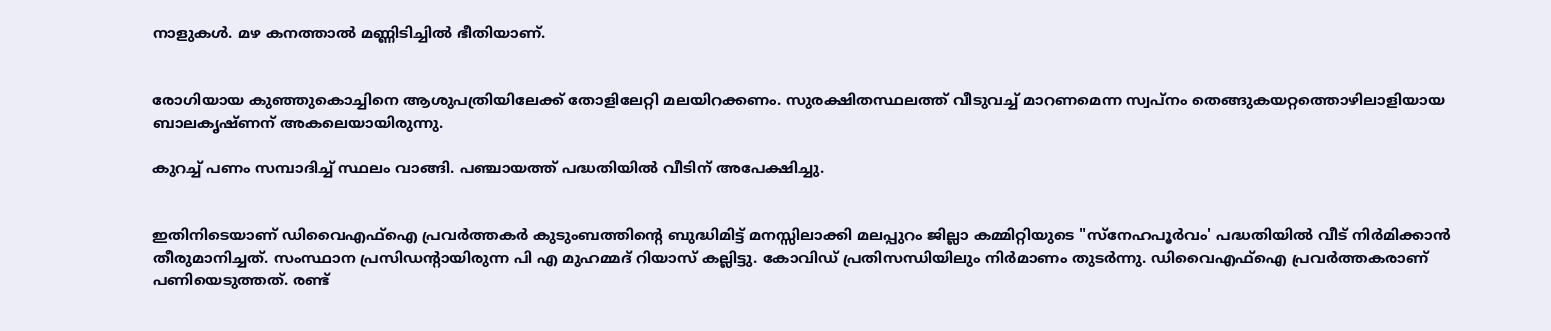നാളുകൾ. മഴ കനത്താൽ മണ്ണിടിച്ചിൽ ഭീതിയാണ്.


രോഗിയായ കുഞ്ഞുകൊച്ചിനെ ആശുപത്രിയിലേക്ക്‌ തോളിലേറ്റി മലയിറക്കണം. സുരക്ഷിതസ്ഥലത്ത് വീടുവച്ച് മാറണമെന്ന സ്വപ്‌നം തെങ്ങുകയറ്റത്തൊഴിലാളിയായ ബാലകൃഷ്‌ണന് അകലെയായിരുന്നു.

കുറച്ച് പണം സമ്പാദിച്ച് സ്ഥലം വാങ്ങി. പഞ്ചായത്ത് പദ്ധതിയിൽ വീടിന് അപേക്ഷിച്ചു.


ഇതിനിടെയാണ് ഡിവൈഎഫ്ഐ പ്രവർത്തകർ കുടുംബത്തിന്റെ ബുദ്ധിമിട്ട് മനസ്സിലാക്കി മലപ്പുറം ജില്ലാ കമ്മിറ്റിയുടെ "സ്‌നേഹപൂർവം' പദ്ധതിയിൽ വീട് നിർമിക്കാൻ തീരുമാനിച്ചത്. സംസ്ഥാന പ്രസി‍ഡന്റായിരുന്ന പി എ മുഹമ്മദ് റിയാസ് കല്ലിട്ടു. കോവിഡ് പ്രതിസന്ധിയിലും നിർമാണം തുടർന്നു. ഡിവൈഎഫ്ഐ പ്രവർത്തകരാണ് പണിയെടുത്തത്. രണ്ട്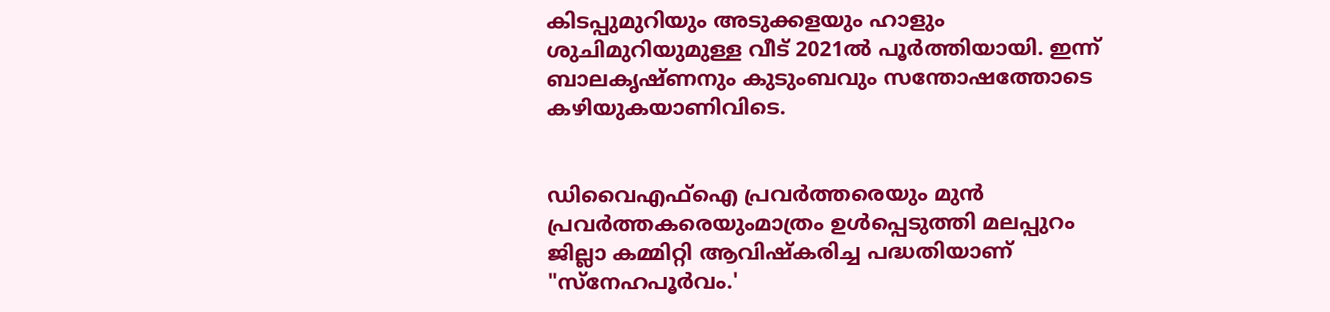കിടപ്പുമുറിയും അടുക്കളയും ഹാളും ശുചിമുറിയുമുള്ള വീട് 2021ൽ പൂർത്തിയായി. ഇന്ന് ബാലകൃഷ്‌ണനും കുടുംബവും സന്തോഷത്തോടെ കഴിയുകയാണിവിടെ.


ഡിവൈഎഫ്ഐ പ്രവർത്തരെയും മുൻ പ്രവർത്തകരെയുംമാത്രം ഉൾപ്പെടുത്തി മലപ്പുറം ജില്ലാ കമ്മിറ്റി ആവിഷ്‌കരിച്ച പദ്ധതിയാണ് "സ്‌നേഹപൂർവം.'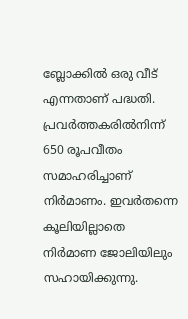ബ്ലോക്കിൽ ഒരു വീട് എന്നതാണ് പദ്ധതി. പ്രവർത്തകരിൽനിന്ന് 650 രൂപവീതം സമാഹരിച്ചാണ്‌ നിർമാണം. ഇവർതന്നെ കൂലിയില്ലാതെ നിർമാണ ജോലിയിലും സഹായിക്കുന്നു.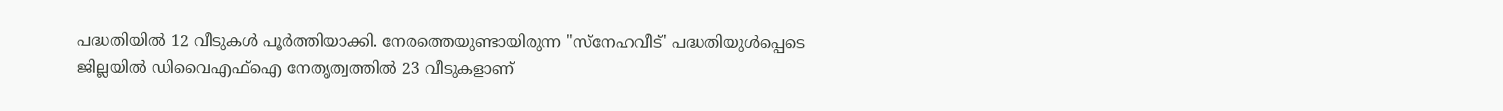പദ്ധതിയിൽ 12 വീടുകൾ പൂർത്തിയാക്കി. നേരത്തെയുണ്ടായിരുന്ന "സ്‌നേഹവീട്' പദ്ധതിയുൾപ്പെടെ ജില്ലയിൽ ഡിവൈഎഫ്ഐ നേതൃത്വത്തിൽ 23 വീടുകളാണ്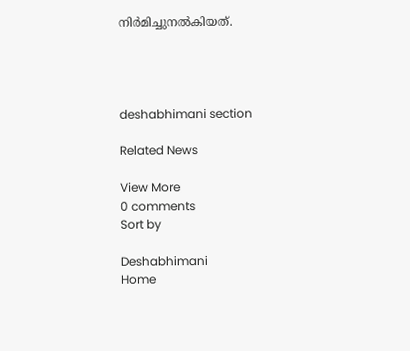നിർമിച്ചുനൽകിയത്.




deshabhimani section

Related News

View More
0 comments
Sort by

Deshabhimani
Home